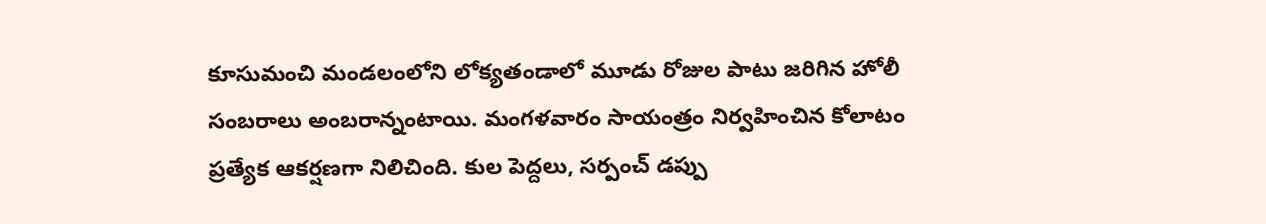కూసుమంచి మండలంలోని లోక్యతండాలో మూడు రోజుల పాటు జరిగిన హోలీ సంబరాలు అంబరాన్నంటాయి. మంగళవారం సాయంత్రం నిర్వహించిన కోలాటం ప్రత్యేక ఆకర్షణగా నిలిచింది. కుల పెద్దలు, సర్పంచ్ డప్పు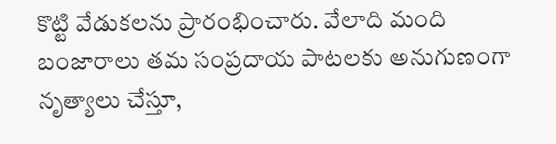కొట్టి వేడుకలను ప్రారంభించారు. వేలాది మంది బంజారాలు తమ సంప్రదాయ పాటలకు అనుగుణంగా నృత్యాలు చేస్తూ,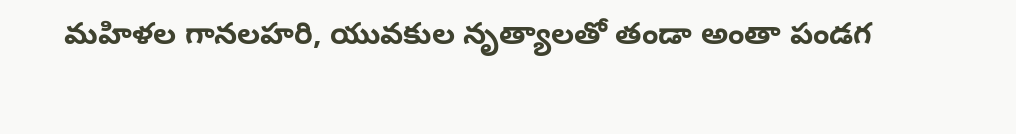మహిళల గానలహరి, యువకుల నృత్యాలతో తండా అంతా పండగ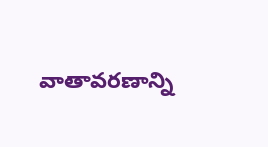వాతావరణాన్ని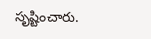సృష్టించారు.